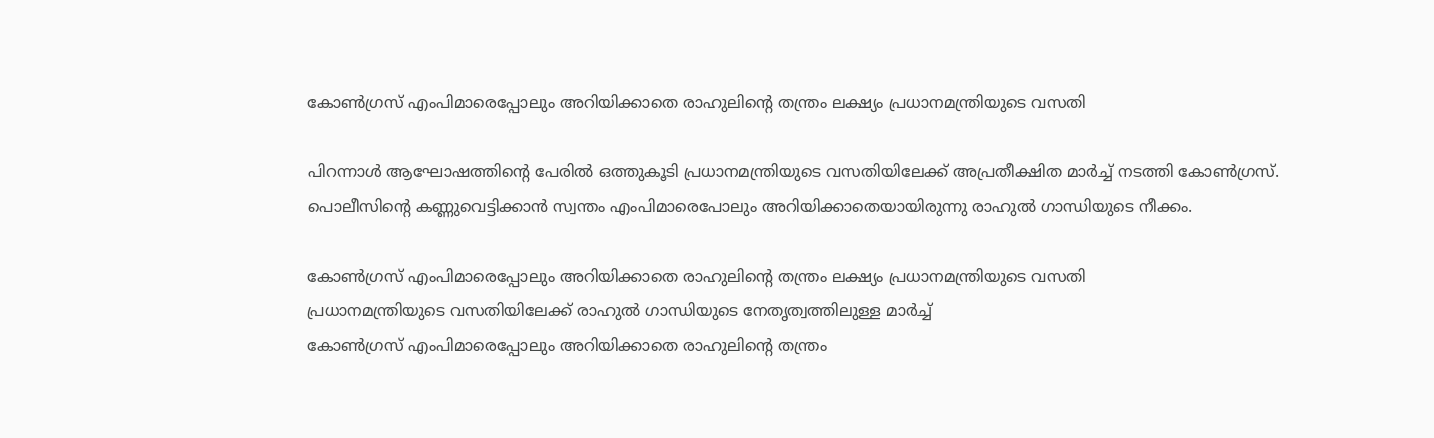കോൺഗ്രസ് എംപിമാരെപ്പോലും അറിയിക്കാതെ രാഹുലിന്റെ തന്ത്രം ലക്ഷ്യം പ്രധാനമന്ത്രിയുടെ വസതി

പിറന്നാൾ ആഘോഷത്തിന്റെ പേരിൽ ഒത്തുകൂടി പ്രധാനമന്ത്രിയുടെ വസതിയിലേക്ക് അപ്രതീക്ഷിത മാർച്ച് നടത്തി കോൺഗ്രസ്. പൊലീസിന്റെ കണ്ണുവെട്ടിക്കാൻ സ്വന്തം എംപിമാരെപോലും അറിയിക്കാതെയായിരുന്നു രാഹുൽ ഗാന്ധിയുടെ നീക്കം.

കോൺഗ്രസ് എംപിമാരെപ്പോലും അറിയിക്കാതെ രാഹുലിന്റെ തന്ത്രം ലക്ഷ്യം പ്രധാനമന്ത്രിയുടെ വസതി
പ്രധാനമന്ത്രിയുടെ വസതിയിലേക്ക് രാഹുൽ ഗാന്ധിയുടെ നേതൃത്വത്തിലുള്ള മാർച്ച്
കോൺഗ്രസ് എംപിമാരെപ്പോലും അറിയിക്കാതെ രാഹുലിന്റെ തന്ത്രം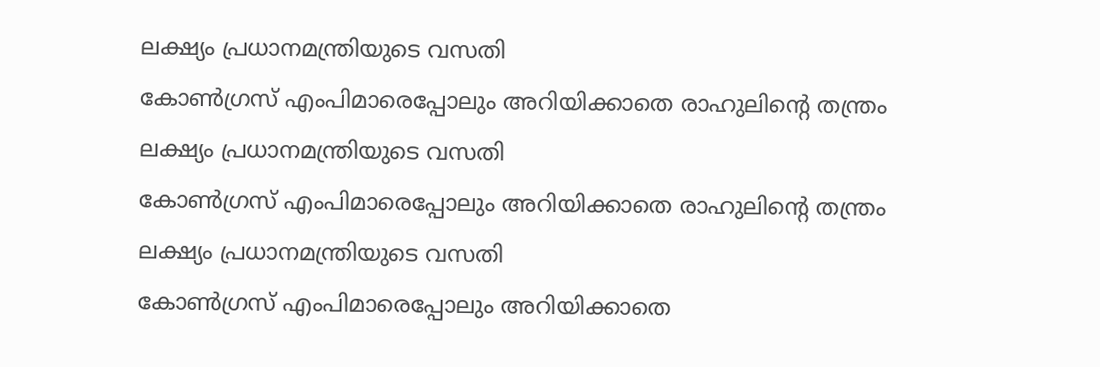ലക്ഷ്യം പ്രധാനമന്ത്രിയുടെ വസതി
കോൺഗ്രസ് എംപിമാരെപ്പോലും അറിയിക്കാതെ രാഹുലിന്റെ തന്ത്രം ലക്ഷ്യം പ്രധാനമന്ത്രിയുടെ വസതി
കോൺഗ്രസ് എംപിമാരെപ്പോലും അറിയിക്കാതെ രാഹുലിന്റെ തന്ത്രം ലക്ഷ്യം പ്രധാനമന്ത്രിയുടെ വസതി
കോൺഗ്രസ് എംപിമാരെപ്പോലും അറിയിക്കാതെ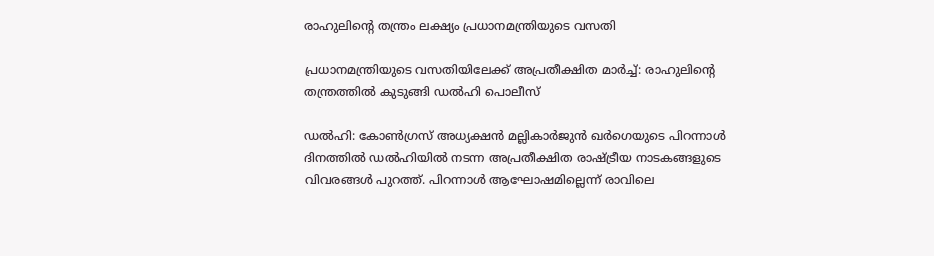രാഹുലിന്റെ തന്ത്രം ലക്ഷ്യം പ്രധാനമന്ത്രിയുടെ വസതി

പ്രധാനമന്ത്രിയുടെ വസതിയിലേക്ക് അപ്രതീക്ഷിത മാർച്ച്: രാഹുലിന്റെ തന്ത്രത്തിൽ കുടുങ്ങി ഡൽഹി പൊലീസ്

ഡൽഹി: കോൺഗ്രസ് അധ്യക്ഷൻ മല്ലികാർജുൻ ഖർഗെയുടെ പിറന്നാൾ ദിനത്തിൽ ഡൽഹിയിൽ നടന്ന അപ്രതീക്ഷിത രാഷ്ട്രീയ നാടകങ്ങളുടെ വിവരങ്ങൾ പുറത്ത്. പിറന്നാൾ ആഘോഷമില്ലെന്ന് രാവിലെ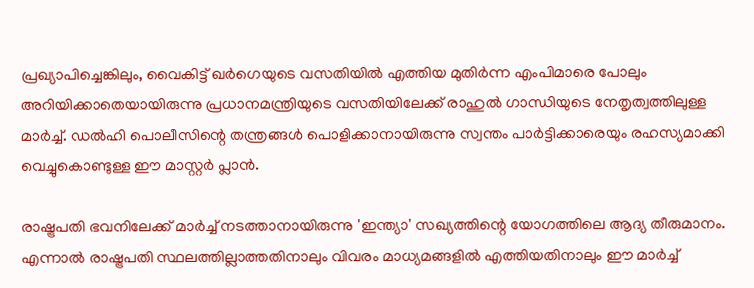പ്രഖ്യാപിച്ചെങ്കിലും, വൈകിട്ട് ഖർഗെയുടെ വസതിയിൽ എത്തിയ മുതിർന്ന എംപിമാരെ പോലും അറിയിക്കാതെയായിരുന്നു പ്രധാനമന്ത്രിയുടെ വസതിയിലേക്ക് രാഹുൽ ഗാന്ധിയുടെ നേതൃത്വത്തിലുള്ള മാർച്ച്. ഡൽഹി പൊലീസിന്റെ തന്ത്രങ്ങൾ പൊളിക്കാനായിരുന്നു സ്വന്തം പാർട്ടിക്കാരെയും രഹസ്യമാക്കി വെച്ചുകൊണ്ടുള്ള ഈ മാസ്റ്റർ പ്ലാൻ.

രാഷ്ട്രപതി ഭവനിലേക്ക് മാർച്ച് നടത്താനായിരുന്നു 'ഇന്ത്യാ' സഖ്യത്തിന്റെ യോഗത്തിലെ ആദ്യ തീരുമാനം. എന്നാൽ രാഷ്ട്രപതി സ്ഥലത്തില്ലാത്തതിനാലും വിവരം മാധ്യമങ്ങളിൽ എത്തിയതിനാലും ഈ മാർച്ച്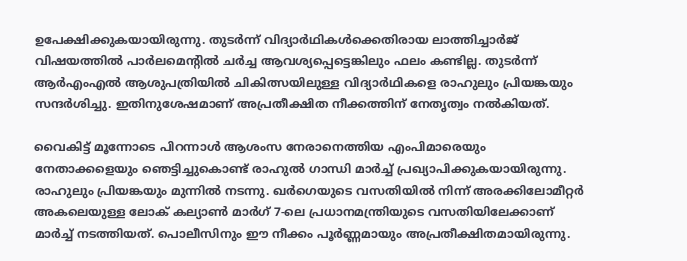ഉപേക്ഷിക്കുകയായിരുന്നു. തുടർന്ന് വിദ്യാർഥികൾക്കെതിരായ ലാത്തിച്ചാർജ് വിഷയത്തിൽ പാർലമെന്റിൽ ചർച്ച ആവശ്യപ്പെട്ടെങ്കിലും ഫലം കണ്ടില്ല. തുടർന്ന് ആർഎംഎൽ ആശുപത്രിയിൽ ചികിത്സയിലുള്ള വിദ്യാർഥികളെ രാഹുലും പ്രിയങ്കയും സന്ദർശിച്ചു. ഇതിനുശേഷമാണ് അപ്രതീക്ഷിത നീക്കത്തിന് നേതൃത്വം നൽകിയത്.

വൈകിട്ട് മൂന്നോടെ പിറന്നാൾ ആശംസ നേരാനെത്തിയ എംപിമാരെയും നേതാക്കളെയും ഞെട്ടിച്ചുകൊണ്ട് രാഹുൽ ഗാന്ധി മാർച്ച് പ്രഖ്യാപിക്കുകയായിരുന്നു. രാഹുലും പ്രിയങ്കയും മുന്നിൽ നടന്നു. ഖർഗെയുടെ വസതിയിൽ നിന്ന് അരക്കിലോമീറ്റർ അകലെയുള്ള ലോക് കല്യാൺ മാർഗ് 7-ലെ പ്രധാനമന്ത്രിയുടെ വസതിയിലേക്കാണ് മാർച്ച് നടത്തിയത്. പൊലീസിനും ഈ നീക്കം പൂർണ്ണമായും അപ്രതീക്ഷിതമായിരുന്നു.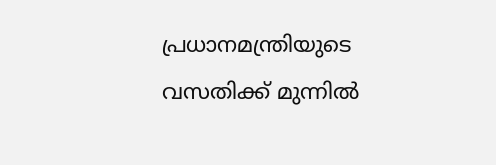പ്രധാനമന്ത്രിയുടെ വസതിക്ക് മുന്നിൽ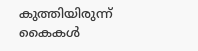കുത്തിയിരുന്ന് കൈകൾ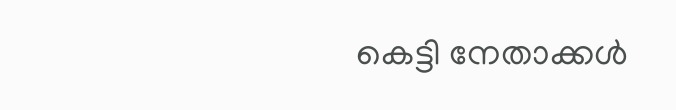കെട്ടി നേതാക്കൾ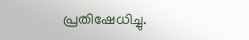പ്രതിഷേധിച്ചു.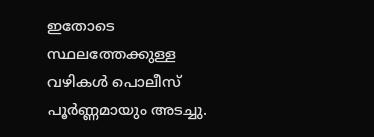ഇതോടെ സ്ഥലത്തേക്കുള്ള വഴികൾ പൊലീസ് പൂർണ്ണമായും അടച്ചു.